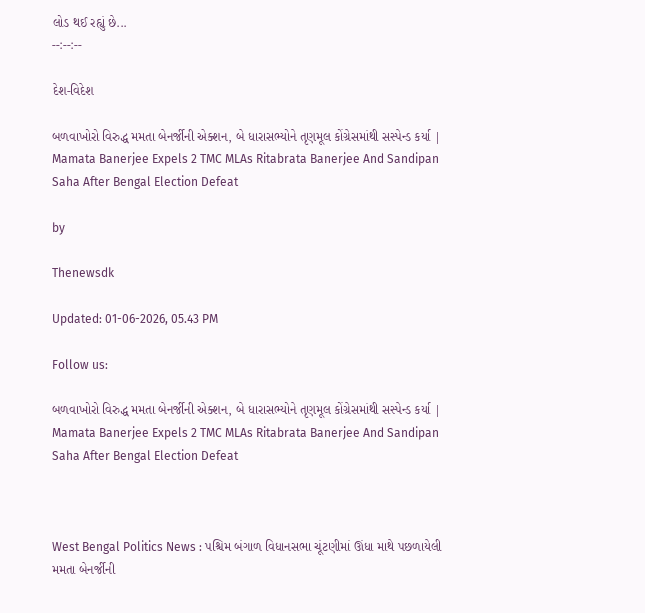લોડ થઈ રહ્યું છે...
--:--:--

દેશ-વિદેશ

બળવાખોરો વિરુદ્ધ મમતા બેનર્જીની એક્શન, બે ધારાસભ્યોને તૃણમૂલ કોંગ્રેસમાંથી સસ્પેન્ડ કર્યા | Mamata Banerjee Expels 2 TMC MLAs Ritabrata Banerjee And Sandipan Saha After Bengal Election Defeat

by

Thenewsdk

Updated: 01-06-2026, 05.43 PM

Follow us:

બળવાખોરો વિરુદ્ધ મમતા બેનર્જીની એક્શન, બે ધારાસભ્યોને તૃણમૂલ કોંગ્રેસમાંથી સસ્પેન્ડ કર્યા | Mamata Banerjee Expels 2 TMC MLAs Ritabrata Banerjee And Sandipan Saha After Bengal Election Defeat



West Bengal Politics News : પશ્ચિમ બંગાળ વિધાનસભા ચૂંટણીમાં ઊંધા માથે પછળાયેલી મમતા બેનર્જીની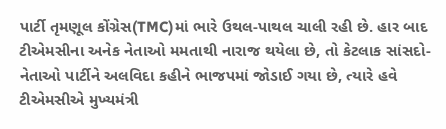પાર્ટી તૃમણૂલ કોંગ્રેસ(TMC)માં ભારે ઉથલ-પાથલ ચાલી રહી છે. હાર બાદ ટીએમસીના અનેક નેતાઓ મમતાથી નારાજ થયેલા છે, તો કેટલાક સાંસદો-નેતાઓ પાર્ટીને અલવિદા કહીને ભાજપમાં જોડાઈ ગયા છે, ત્યારે હવે ટીએમસીએ મુખ્યમંત્રી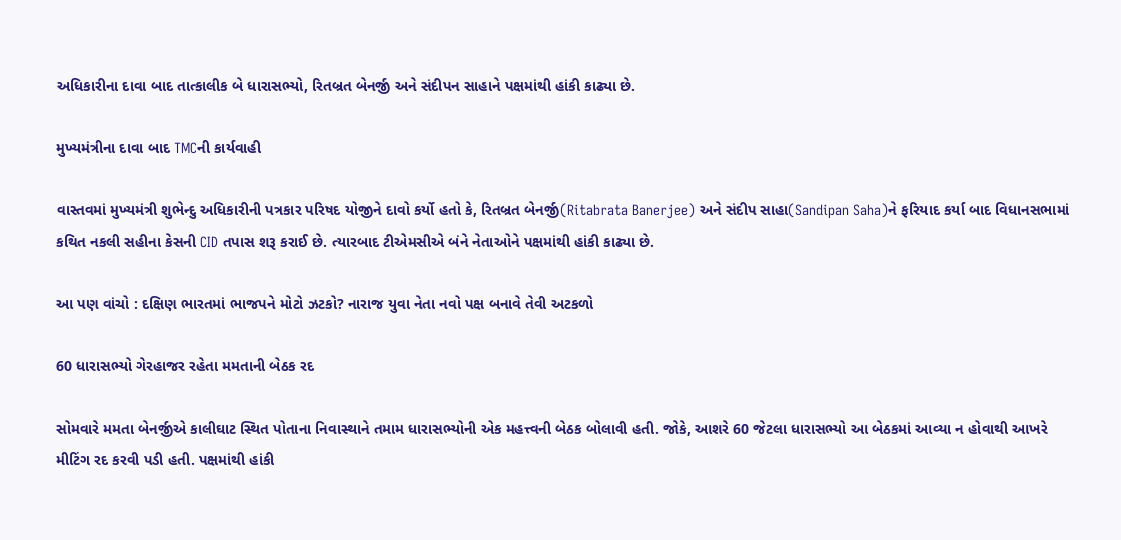અધિકારીના દાવા બાદ તાત્કાલીક બે ધારાસભ્યો, રિતબ્રત બેનર્જી અને સંદીપન સાહાને પક્ષમાંથી હાંકી કાઢ્યા છે.

મુખ્યમંત્રીના દાવા બાદ TMCની કાર્યવાહી

વાસ્તવમાં મુખ્યમંત્રી શુભેન્દુ અધિકારીની પત્રકાર પરિષદ યોજીને દાવો કર્યો હતો કે, રિતબ્રત બેનર્જી(Ritabrata Banerjee) અને સંદીપ સાહા(Sandipan Saha)ને ફરિયાદ કર્યા બાદ વિધાનસભામાં કથિત નકલી સહીના કેસની CID તપાસ શરૂ કરાઈ છે. ત્યારબાદ ટીએમસીએ બંને નેતાઓને પક્ષમાંથી હાંકી કાઢ્યા છે.

આ પણ વાંચો : દક્ષિણ ભારતમાં ભાજપને મોટો ઝટકો? નારાજ યુવા નેતા નવો પક્ષ બનાવે તેવી અટકળો

60 ધારાસભ્યો ગેરહાજર રહેતા મમતાની બેઠક રદ

સોમવારે મમતા બેનર્જીએ કાલીઘાટ સ્થિત પોતાના નિવાસ્થાને તમામ ધારાસભ્યોની એક મહત્ત્વની બેઠક બોલાવી હતી. જોકે, આશરે 60 જેટલા ધારાસભ્યો આ બેઠકમાં આવ્યા ન હોવાથી આખરે મીટિંગ રદ કરવી પડી હતી. પક્ષમાંથી હાંકી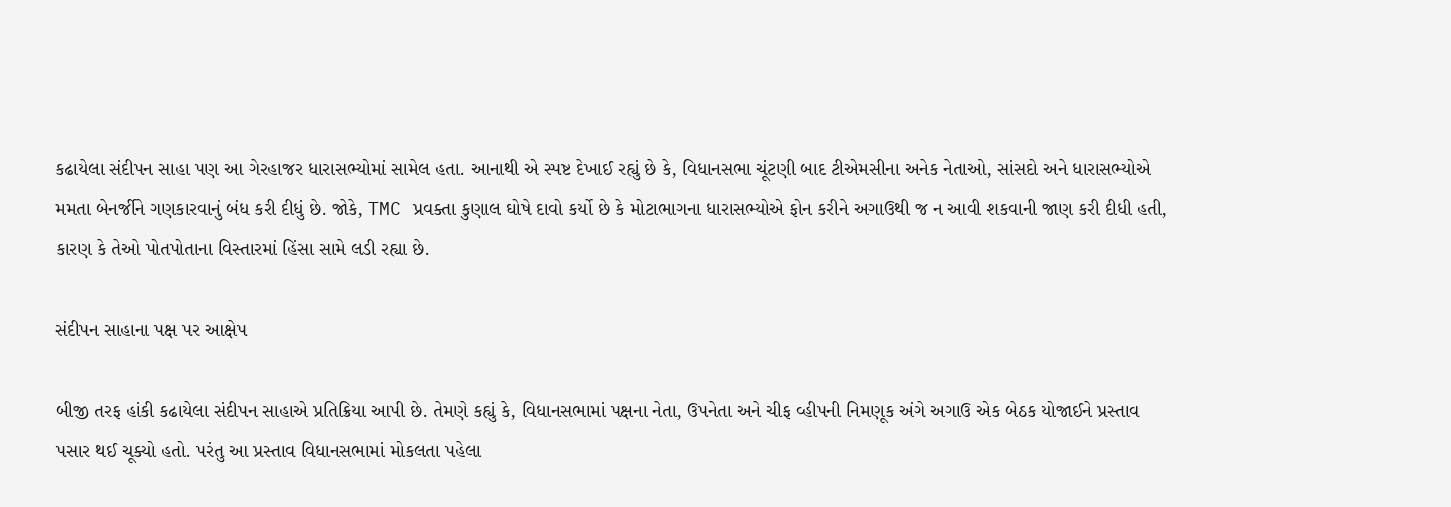કઢાયેલા સંદીપન સાહા પણ આ ગેરહાજર ધારાસભ્યોમાં સામેલ હતા. આનાથી એ સ્પષ્ટ દેખાઈ રહ્યું છે કે, વિધાનસભા ચૂંટણી બાદ ટીએમસીના અનેક નેતાઓ, સાંસદો અને ધારાસભ્યોએ મમતા બેનર્જીને ગણકારવાનું બંધ કરી દીધું છે. જોકે, TMC પ્રવક્તા કુણાલ ઘોષે દાવો કર્યો છે કે મોટાભાગના ધારાસભ્યોએ ફોન કરીને અગાઉથી જ ન આવી શકવાની જાણ કરી દીધી હતી, કારણ કે તેઓ પોતપોતાના વિસ્તારમાં હિંસા સામે લડી રહ્યા છે.

સંદીપન સાહાના પક્ષ પર આક્ષેપ

બીજી તરફ હાંકી કઢાયેલા સંદીપન સાહાએ પ્રતિક્રિયા આપી છે. તેમણે કહ્યું કે, વિધાનસભામાં પક્ષના નેતા, ઉપનેતા અને ચીફ વ્હીપની નિમણૂક અંગે અગાઉ એક બેઠક યોજાઈને પ્રસ્તાવ પસાર થઈ ચૂક્યો હતો. પરંતુ આ પ્રસ્તાવ વિધાનસભામાં મોકલતા પહેલા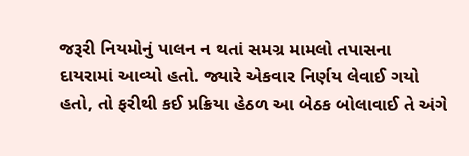જરૂરી નિયમોનું પાલન ન થતાં સમગ્ર મામલો તપાસના દાયરામાં આવ્યો હતો. જ્યારે એકવાર નિર્ણય લેવાઈ ગયો હતો, તો ફરીથી કઈ પ્રક્રિયા હેઠળ આ બેઠક બોલાવાઈ તે અંગે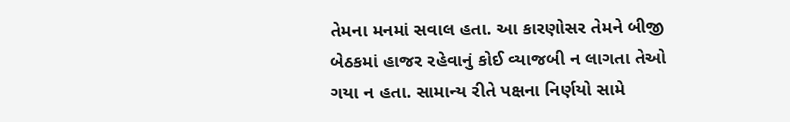તેમના મનમાં સવાલ હતા. આ કારણોસર તેમને બીજી બેઠકમાં હાજર રહેવાનું કોઈ વ્યાજબી ન લાગતા તેઓ ગયા ન હતા. સામાન્ય રીતે પક્ષના નિર્ણયો સામે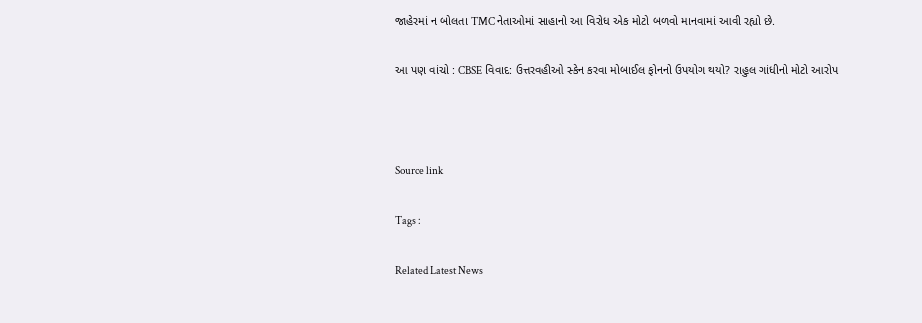જાહેરમાં ન બોલતા TMC નેતાઓમાં સાહાનો આ વિરોધ એક મોટો બળવો માનવામાં આવી રહ્યો છે.

આ પણ વાંચો : CBSE વિવાદ: ઉત્તરવહીઓ સ્કેન કરવા મોબાઈલ ફોનનો ઉપયોગ થયો? રાહુલ ગાંધીનો મોટો આરોપ



Source link

Tags :

Related Latest News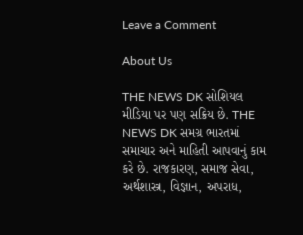Leave a Comment

About Us

THE NEWS DK સોશિયલ મીડિયા પર પણ સક્રિય છે. THE NEWS DK સમગ્ર ભારતમાં સમાચાર અને માહિતી આપવાનું કામ કરે છે. રાજકારણ, સમાજ સેવા, અર્થશાસ્ત્ર, વિજ્ઞાન, અપરાધ,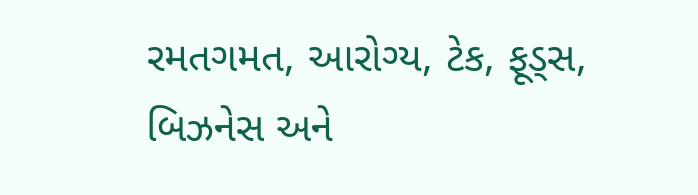રમતગમત, આરોગ્ય, ટેક, ફૂડ્સ, બિઝનેસ અને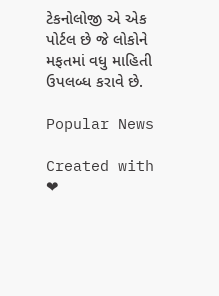ટેકનોલોજી એ એક પોર્ટલ છે જે લોકોને મફતમાં વધુ માહિતી ઉપલબ્ધ કરાવે છે.

Popular News

Created with ❤